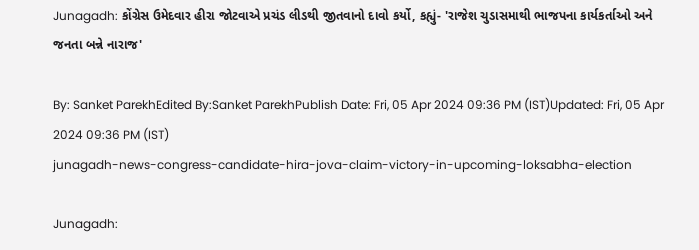Junagadh: કોંગ્રેસ ઉમેદવાર હીરા જોટવાએ પ્રચંડ લીડથી જીતવાનો દાવો કર્યો, કહ્યું- 'રાજેશ ચુડાસમાથી ભાજપના કાર્યકર્તાઓ અને જનતા બન્ને નારાજ'

By: Sanket ParekhEdited By:Sanket ParekhPublish Date: Fri, 05 Apr 2024 09:36 PM (IST)Updated: Fri, 05 Apr 2024 09:36 PM (IST)
junagadh-news-congress-candidate-hira-jova-claim-victory-in-upcoming-loksabha-election

Junagadh: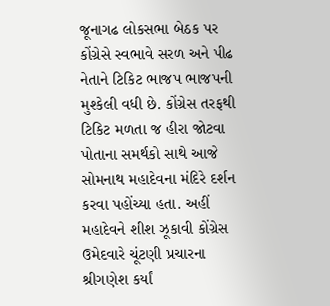જૂનાગઢ લોકસભા બેઠક પર કોંગ્રેસે સ્વભાવે સરળ અને પીઢ નેતાને ટિકિટ ભાજપ ભાજપની મુશ્કેલી વધી છે. કોંગ્રેસ તરફથી ટિકિટ મળતા જ હીરા જોટવા પોતાના સમર્થકો સાથે આજે સોમનાથ મહાદેવના મંદિરે દર્શન કરવા પહોંચ્યા હતા. અહીં મહાદેવને શીશ ઝૂકાવી કોંગ્રેસ ઉમેદવારે ચૂંટણી પ્રચારના શ્રીગણેશ કર્યાં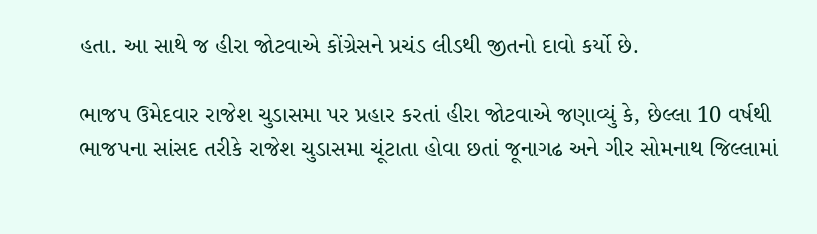હતા. આ સાથે જ હીરા જોટવાએ કોંગ્રેસને પ્રચંડ લીડથી જીતનો દાવો કર્યો છે.

ભાજપ ઉમેદવાર રાજેશ ચુડાસમા પર પ્રહાર કરતાં હીરા જોટવાએ જણાવ્યું કે, છેલ્લા 10 વર્ષથી ભાજપના સાંસદ તરીકે રાજેશ ચુડાસમા ચૂંટાતા હોવા છતાં જૂનાગઢ અને ગીર સોમનાથ જિલ્લામાં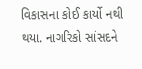વિકાસના કોઈ કાર્યો નથી થયા. નાગરિકો સાંસદને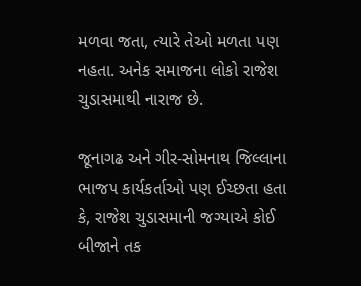મળવા જતા, ત્યારે તેઓ મળતા પણ નહતા. અનેક સમાજના લોકો રાજેશ ચુડાસમાથી નારાજ છે.

જૂનાગઢ અને ગીર-સોમનાથ જિલ્લાના ભાજપ કાર્યકર્તાઓ પણ ઈચ્છતા હતા કે, રાજેશ ચુડાસમાની જગ્યાએ કોઈ બીજાને તક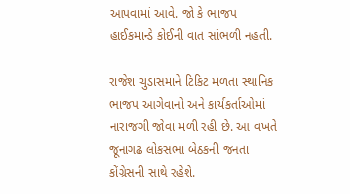આપવામાં આવે. જો કે ભાજપ હાઈકમાન્ડે કોઈની વાત સાંભળી નહતી.

રાજેશ ચુડાસમાને ટિકિટ મળતા સ્થાનિક ભાજપ આગેવાનો અને કાર્યકર્તાઓમાં નારાજગી જોવા મળી રહી છે. આ વખતે જૂનાગઢ લોકસભા બેઠકની જનતા કોંગ્રેસની સાથે રહેશે.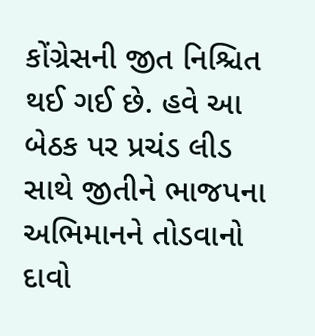કોંગ્રેસની જીત નિશ્ચિત થઈ ગઈ છે. હવે આ બેઠક પર પ્રચંડ લીડ સાથે જીતીને ભાજપના અભિમાનને તોડવાનો દાવો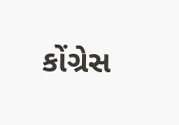કોંગ્રેસ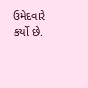ઉમેદવારે કર્યો છે.